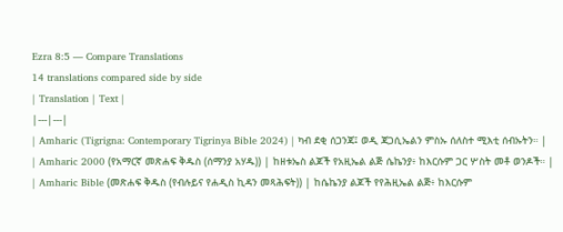Ezra 8:5 — Compare Translations
14 translations compared side by side
| Translation | Text |
|---|---|
| Amharic (Tigrigna: Contemporary Tigrinya Bible 2024) | ካብ ደቂ ሰጋንጃ፤ ወዲ ጃጋሲኤልን ምስኡ ሰለስተ ሚእቲ ሰብኡትን። |
| Amharic 2000 (የአማርኛ መጽሐፍ ቅዱስ (ሰማንያ አሃዱ)) | ከዘቱኤስ ልጆች የአዚኤል ልጅ ሴኬንያ፥ ከእርሱም ጋር ሦስት መቶ ወንዶች። |
| Amharic Bible (መጽሐፍ ቅዱስ (የብሉይና የሐዲስ ኪዳን መጻሕፍት)) | ከሴኬንያ ልጆች የየሕዚኤል ልጅ፥ ከእርሱም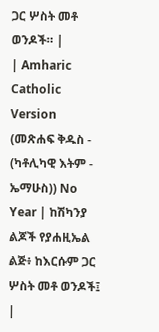ጋር ሦስት መቶ ወንዶች። |
| Amharic Catholic Version (መጽሐፍ ቅዱስ - (ካቶሊካዊ እትም - ኤማሁስ)) No Year | ከሽካንያ ልጆች የያሐዚኤል ልጅ፥ ከእርሱም ጋር ሦስት መቶ ወንዶች፤ |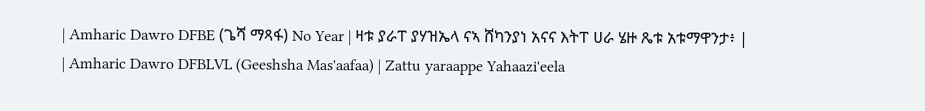| Amharic Dawro DFBE (ጌሻ ማጻፋ) No Year | ዛቱ ያራፐ ያሃዝኤላ ናኣ ሸካንያነ አናና እትፐ ሀራ ሄዙ ጼቱ አቱማዋንታ፥ |
| Amharic Dawro DFBLVL (Geeshsha Mas'aafaa) | Zattu yaraappe Yahaazi'eela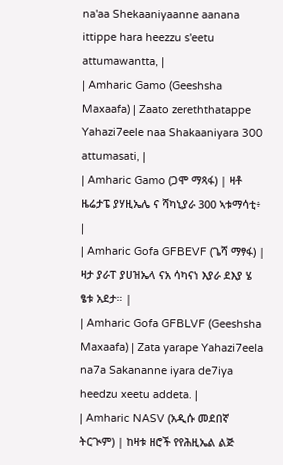na'aa Shekaaniyaanne aanana ittippe hara heezzu s'eetu attumawantta, |
| Amharic Gamo (Geeshsha Maxaafa) | Zaato zereththatappe Yahazi7eele naa Shakaaniyara 300 attumasati, |
| Amharic Gamo (ጋሞ ማጻፋ) | ዛቶ ዜሬታፔ ያሃዚኤሌ ና ሻካኒያራ 300 ኣቱማሳቲ፥ |
| Amharic Gofa GFBEVF (ጌሻ ማፃፋ) | ዛታ ያራፐ ያሀዝኤላ ናአ ሳካናነ እያራ ደእያ ሄ ፄቱ አደታ። |
| Amharic Gofa GFBLVF (Geeshsha Maxaafa) | Zata yarape Yahazi7eela na7a Sakananne iyara de7iya heedzu xeetu addeta. |
| Amharic NASV (አዲሱ መደበኛ ትርጒም) | ከዛቱ ዘሮች የየሕዚኤል ልጅ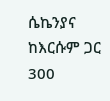ሴኬንያና ከእርሱም ጋር 300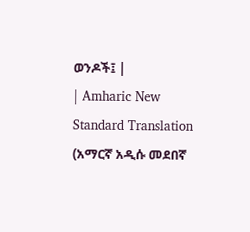ወንዶች፤ |
| Amharic New Standard Translation (አማርኛ አዲሱ መደበኛ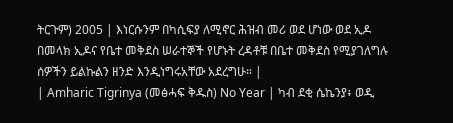ትርጉም) 2005 | እነርሱንም በካሲፍያ ለሚኖር ሕዝብ መሪ ወደ ሆነው ወደ ኢዶ በመላክ ኢዶና የቤተ መቅደስ ሠራተኞች የሆኑት ረዳቶቹ በቤተ መቅደስ የሚያገለግሉ ሰዎችን ይልኩልን ዘንድ እንዲነግሩአቸው አደረግሁ። |
| Amharic Tigrinya (መፅሓፍ ቅዱስ) No Year | ካብ ደቂ ሴኬንያ፥ ወዲ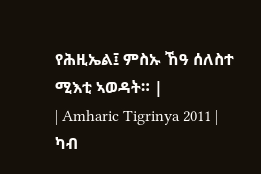የሕዚኤል፤ ምስኡ ኸዓ ሰለስተ ሚእቲ ኣወዳት። |
| Amharic Tigrinya 2011 | ካብ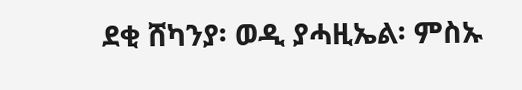ደቂ ሸካንያ፡ ወዲ ያሓዚኤል፡ ምስኡ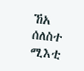ኸአ ሰለስተ ሚእቲ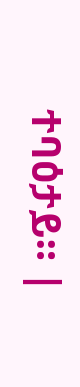ተባዕታይ። |